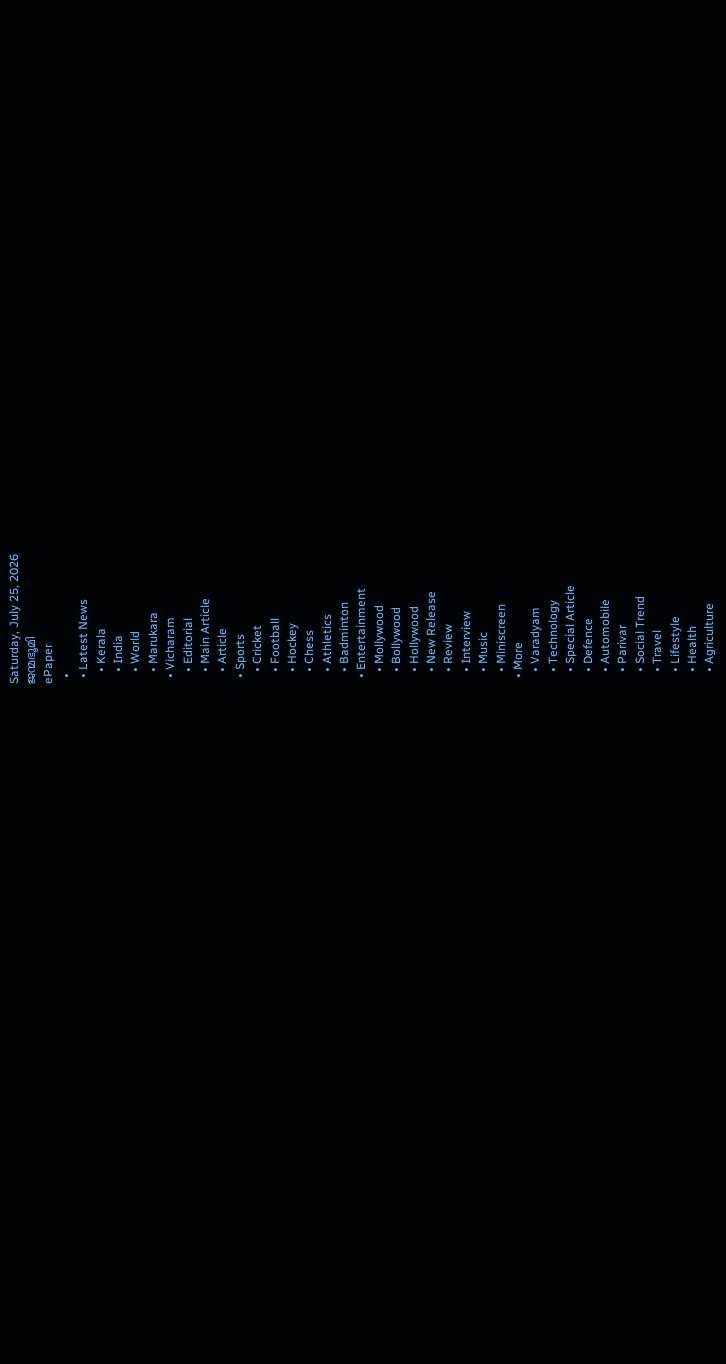Saturday, July 25, 2026
ജന്മഭൂമി
ePaper
  •
  • Latest News
    • Kerala
    • India
    • World
    • Marukara
  • Vicharam
    • Editorial
    • Main Article
    • Article
  • Sports
    • Cricket
    • Football
    • Hockey
    • Chess
    • Athletics
    • Badminton
  • Entertainment
    • Mollywood
    • Bollywood
    • Hollywood
    • New Release
    • Review
    • Interview
    • Music
    • Miniscreen
  • More
    • Varadyam
    • Technology
    • Special Article
    • Defence
    • Automobile
    • Parivar
    • Social Trend
    • Travel
    • Lifestyle
    • Health
    • Agriculture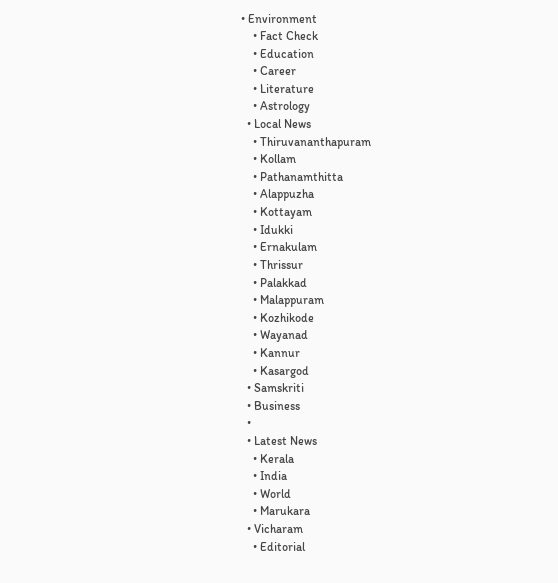• Environment
    • Fact Check
    • Education
    • Career
    • Literature
    • Astrology
  • Local News
    • Thiruvananthapuram
    • Kollam
    • Pathanamthitta
    • Alappuzha
    • Kottayam
    • Idukki
    • Ernakulam
    • Thrissur
    • Palakkad
    • Malappuram
    • Kozhikode
    • Wayanad
    • Kannur
    • Kasargod
  • Samskriti
  • Business
  •
  • Latest News
    • Kerala
    • India
    • World
    • Marukara
  • Vicharam
    • Editorial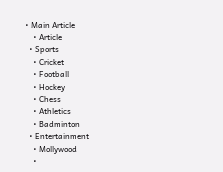• Main Article
    • Article
  • Sports
    • Cricket
    • Football
    • Hockey
    • Chess
    • Athletics
    • Badminton
  • Entertainment
    • Mollywood
    •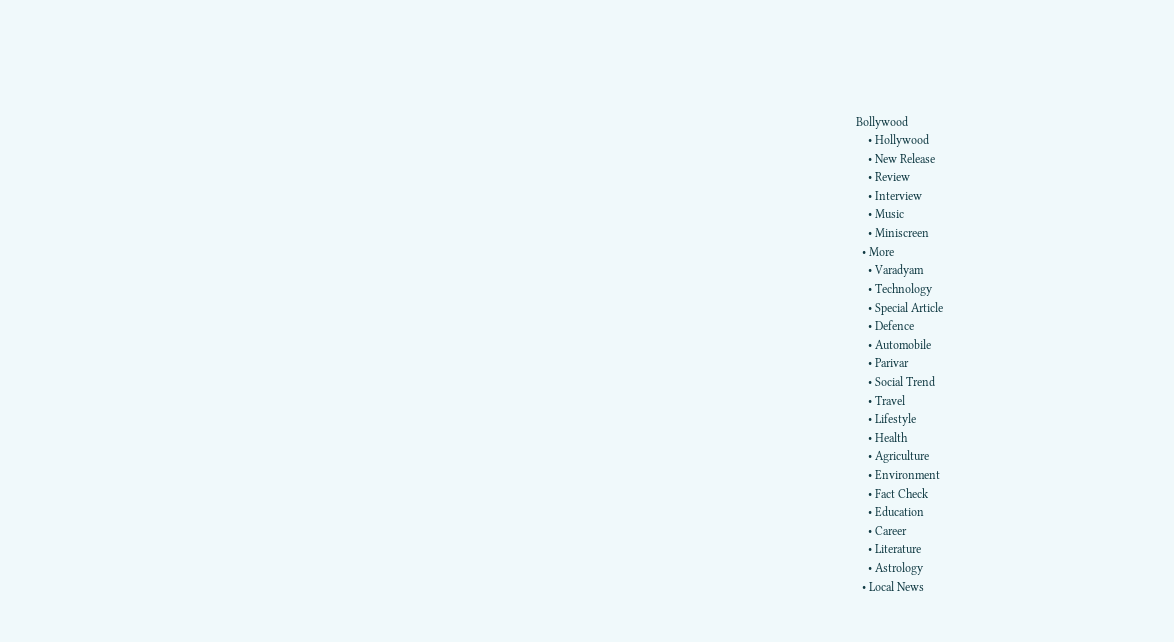Bollywood
    • Hollywood
    • New Release
    • Review
    • Interview
    • Music
    • Miniscreen
  • More
    • Varadyam
    • Technology
    • Special Article
    • Defence
    • Automobile
    • Parivar
    • Social Trend
    • Travel
    • Lifestyle
    • Health
    • Agriculture
    • Environment
    • Fact Check
    • Education
    • Career
    • Literature
    • Astrology
  • Local News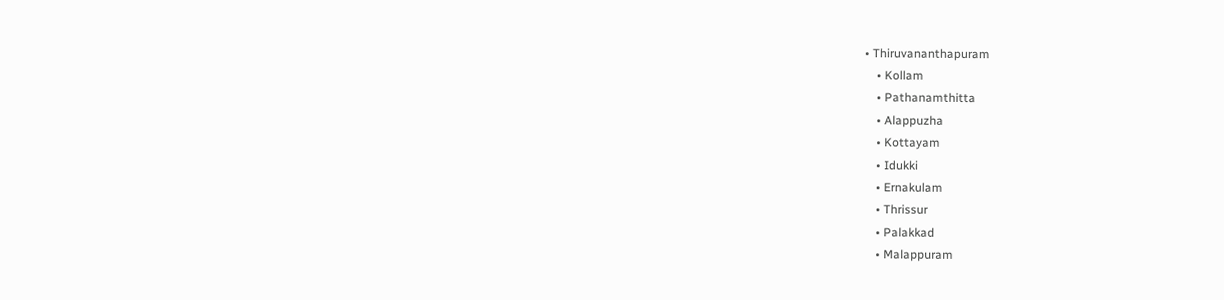• Thiruvananthapuram
    • Kollam
    • Pathanamthitta
    • Alappuzha
    • Kottayam
    • Idukki
    • Ernakulam
    • Thrissur
    • Palakkad
    • Malappuram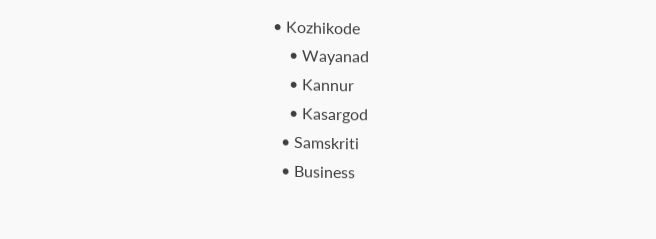• Kozhikode
    • Wayanad
    • Kannur
    • Kasargod
  • Samskriti
  • Business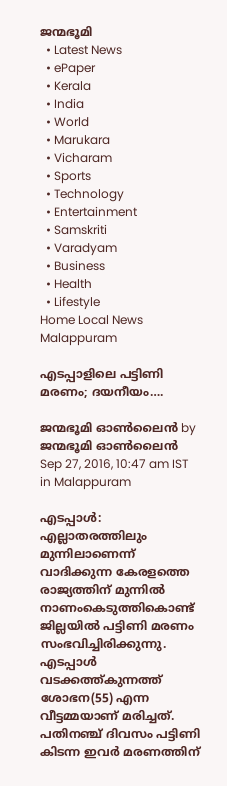ജന്മഭൂമി
  • Latest News
  • ePaper
  • Kerala
  • India
  • World
  • Marukara
  • Vicharam
  • Sports
  • Technology
  • Entertainment
  • Samskriti
  • Varadyam
  • Business
  • Health
  • Lifestyle
Home Local News Malappuram

എടപ്പാളിലെ പട്ടിണി മരണം; ദയനീയം….

ജന്മഭൂമി ഓണ്‍ലൈന്‍ by ജന്മഭൂമി ഓണ്‍ലൈന്‍
Sep 27, 2016, 10:47 am IST
in Malappuram

എടപ്പാള്‍: എല്ലാതരത്തിലും മുന്നിലാണെന്ന് വാദിക്കുന്ന കേരളത്തെ രാജ്യത്തിന് മുന്നില്‍ നാണംകെടുത്തികൊണ്ട് ജില്ലയില്‍ പട്ടിണി മരണം സംഭവിച്ചിരിക്കുന്നു. എടപ്പാള്‍ വടക്കത്ത്കുന്നത്ത് ശോഭന(55) എന്ന വീട്ടമ്മയാണ് മരിച്ചത്. പതിനഞ്ച് ദിവസം പട്ടിണി കിടന്ന ഇവര്‍ മരണത്തിന്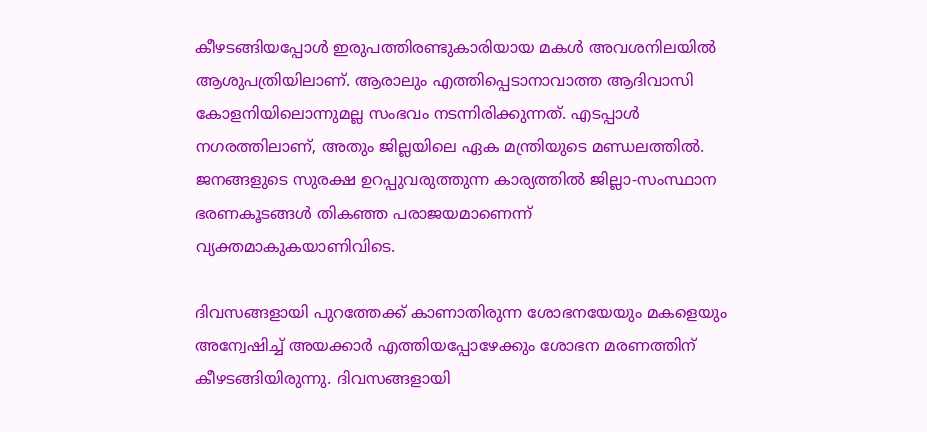കീഴടങ്ങിയപ്പോള്‍ ഇരുപത്തിരണ്ടുകാരിയായ മകള്‍ അവശനിലയില്‍ ആശുപത്രിയിലാണ്. ആരാലും എത്തിപ്പെടാനാവാത്ത ആദിവാസി കോളനിയിലൊന്നുമല്ല സംഭവം നടന്നിരിക്കുന്നത്. എടപ്പാള്‍ നഗരത്തിലാണ്, അതും ജില്ലയിലെ ഏക മന്ത്രിയുടെ മണ്ഡലത്തില്‍. ജനങ്ങളുടെ സുരക്ഷ ഉറപ്പുവരുത്തുന്ന കാര്യത്തില്‍ ജില്ലാ-സംസ്ഥാന ഭരണകൂടങ്ങള്‍ തികഞ്ഞ പരാജയമാണെന്ന് വ്യക്തമാകുകയാണിവിടെ.

ദിവസങ്ങളായി പുറത്തേക്ക് കാണാതിരുന്ന ശോഭനയേയും മകളെയും അന്വേഷിച്ച് അയക്കാര്‍ എത്തിയപ്പോഴേക്കും ശോഭന മരണത്തിന് കീഴടങ്ങിയിരുന്നു. ദിവസങ്ങളായി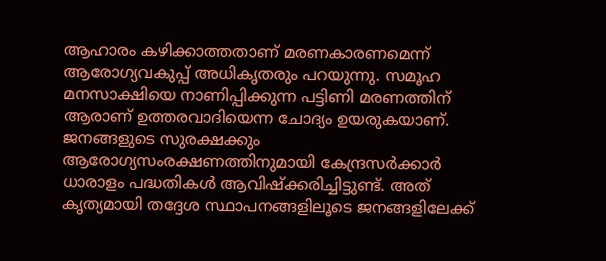ആഹാരം കഴിക്കാത്തതാണ് മരണകാരണമെന്ന് ആരോഗ്യവകുപ്പ് അധികൃതരും പറയുന്നു. സമൂഹ മനസാക്ഷിയെ നാണിപ്പിക്കുന്ന പട്ടിണി മരണത്തിന് ആരാണ് ഉത്തരവാദിയെന്ന ചോദ്യം ഉയരുകയാണ്. ജനങ്ങളുടെ സുരക്ഷക്കും ആരോഗ്യസംരക്ഷണത്തിനുമായി കേന്ദ്രസര്‍ക്കാര്‍ ധാരാളം പദ്ധതികള്‍ ആവിഷ്‌ക്കരിച്ചിട്ടുണ്ട്. അത് കൃത്യമായി തദ്ദേശ സ്ഥാപനങ്ങളിലൂടെ ജനങ്ങളിലേക്ക്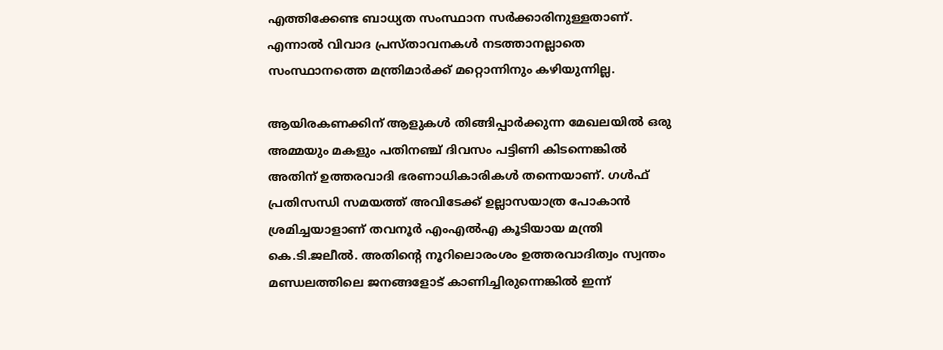എത്തിക്കേണ്ട ബാധ്യത സംസ്ഥാന സര്‍ക്കാരിനുള്ളതാണ്. എന്നാല്‍ വിവാദ പ്രസ്താവനകള്‍ നടത്താനല്ലാതെ സംസ്ഥാനത്തെ മന്ത്രിമാര്‍ക്ക് മറ്റൊന്നിനും കഴിയുന്നില്ല.

ആയിരകണക്കിന് ആളുകള്‍ തിങ്ങിപ്പാര്‍ക്കുന്ന മേഖലയില്‍ ഒരു അമ്മയും മകളും പതിനഞ്ച് ദിവസം പട്ടിണി കിടന്നെങ്കില്‍ അതിന് ഉത്തരവാദി ഭരണാധികാരികള്‍ തന്നെയാണ്. ഗള്‍ഫ് പ്രതിസന്ധി സമയത്ത് അവിടേക്ക് ഉല്ലാസയാത്ര പോകാന്‍ ശ്രമിച്ചയാളാണ് തവനൂര്‍ എംഎല്‍എ കൂടിയായ മന്ത്രി കെ.ടി.ജലീല്‍. അതിന്റെ നൂറിലൊരംശം ഉത്തരവാദിത്വം സ്വന്തം മണ്ഡലത്തിലെ ജനങ്ങളോട് കാണിച്ചിരുന്നെങ്കില്‍ ഇന്ന്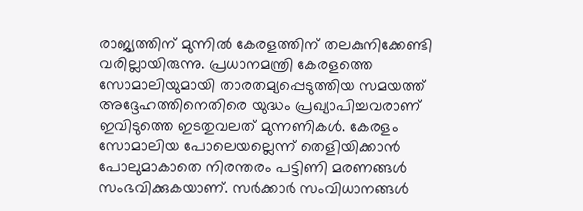രാജ്യത്തിന് മുന്നില്‍ കേരളത്തിന് തലകുനിക്കേണ്ടി വരില്ലായിരുന്നു. പ്രധാനമന്ത്രി കേരളത്തെ സോമാലിയുമായി താരതമ്യപ്പെടുത്തിയ സമയത്ത് അദ്ദേഹത്തിനെതിരെ യുദ്ധം പ്രഖ്യാപിച്ചവരാണ് ഇവിടുത്തെ ഇടതുവലത് മുന്നണികള്‍. കേരളം സോമാലിയ പോലെയല്ലെന്ന് തെളിയിക്കാന്‍ പോലുമാകാതെ നിരന്തരം പട്ടിണി മരണങ്ങള്‍ സംഭവിക്കുകയാണ്. സര്‍ക്കാര്‍ സംവിധാനങ്ങള്‍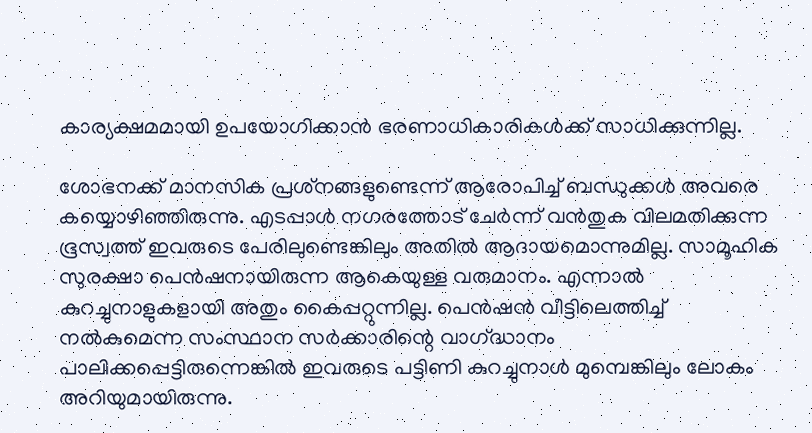കാര്യക്ഷമമായി ഉപയോഗിക്കാന്‍ ഭരണാധികാരികള്‍ക്ക് സാധിക്കുന്നില്ല.

ശോഭനക്ക് മാനസിക പ്രശ്‌നങ്ങളുണ്ടെന്ന് ആരോപിച്ച് ബന്ധുക്കള്‍ അവരെ കയ്യൊഴിഞ്ഞിരുന്നു. എടപ്പാള്‍ നഗരത്തോട് ചേര്‍ന്ന് വന്‍തുക വിലമതിക്കുന്ന ഭൂസ്വത്ത് ഇവരുടെ പേരിലുണ്ടെങ്കിലും അതില്‍ ആദായമൊന്നുമില്ല. സാമൂഹിക സുരക്ഷാ പെന്‍ഷനായിരുന്ന ആകെയുള്ള വരുമാനം. എന്നാല്‍ കുറച്ചുനാളുകളായി അതും കൈപ്പറ്റുന്നില്ല. പെന്‍ഷന്‍ വീട്ടിലെത്തിച്ച് നല്‍കുമെന്ന സംസ്ഥാന സര്‍ക്കാരിന്റെ വാഗ്‌ദ്ധാനം പാലിക്കപ്പെട്ടിരുന്നെങ്കില്‍ ഇവരുടെ പട്ടിണി കുറച്ചുനാള്‍ മുമ്പെങ്കിലും ലോകം അറിയുമായിരുന്നു.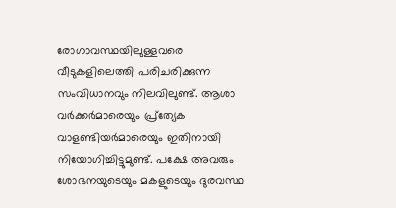രോഗാവസ്ഥയിലുള്ളവരെ വീടുകളിലെത്തി പരിചരിക്കുന്ന സംവിധാനവും നിലവിലുണ്ട്. ആശാ വര്‍ക്കര്‍മാരെയും പ്ര്‌ത്യേക വാളണ്ടിയര്‍മാരെയും ഇതിനായി നിയോഗിച്ചിട്ടുമുണ്ട്. പക്ഷേ അവരും ശോഭനയുടെയും മകളുടെയും ദുരവസ്ഥ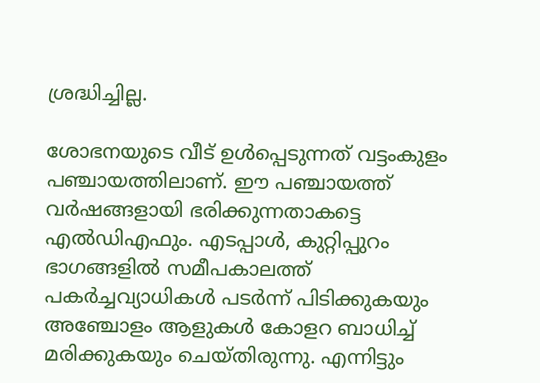ശ്രദ്ധിച്ചില്ല.

ശോഭനയുടെ വീട് ഉള്‍പ്പെടുന്നത് വട്ടംകുളം പഞ്ചായത്തിലാണ്. ഈ പഞ്ചായത്ത് വര്‍ഷങ്ങളായി ഭരിക്കുന്നതാകട്ടെ എല്‍ഡിഎഫും. എടപ്പാള്‍, കുറ്റിപ്പുറം ഭാഗങ്ങളില്‍ സമീപകാലത്ത് പകര്‍ച്ചവ്യാധികള്‍ പടര്‍ന്ന് പിടിക്കുകയും അഞ്ചോളം ആളുകള്‍ കോളറ ബാധിച്ച് മരിക്കുകയും ചെയ്തിരുന്നു. എന്നിട്ടും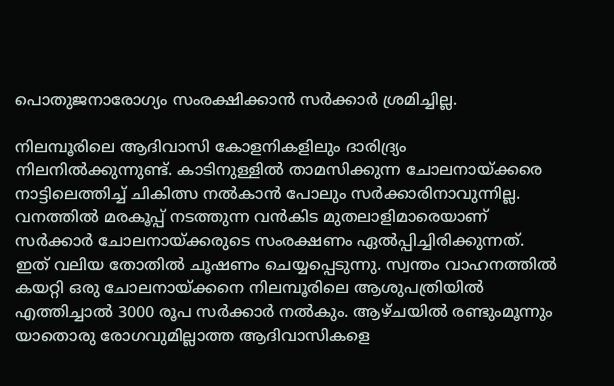പൊതുജനാരോഗ്യം സംരക്ഷിക്കാന്‍ സര്‍ക്കാര്‍ ശ്രമിച്ചില്ല.

നിലമ്പൂരിലെ ആദിവാസി കോളനികളിലും ദാരിദ്ര്യം നിലനില്‍ക്കുന്നുണ്ട്. കാടിനുള്ളില്‍ താമസിക്കുന്ന ചോലനായ്‌ക്കരെ നാട്ടിലെത്തിച്ച് ചികിത്സ നല്‍കാന്‍ പോലും സര്‍ക്കാരിനാവുന്നില്ല. വനത്തില്‍ മരകൂപ്പ് നടത്തുന്ന വന്‍കിട മുതലാളിമാരെയാണ് സര്‍ക്കാര്‍ ചോലനായ്‌ക്കരുടെ സംരക്ഷണം ഏല്‍പ്പിച്ചിരിക്കുന്നത്. ഇത് വലിയ തോതില്‍ ചൂഷണം ചെയ്യപ്പെടുന്നു. സ്വന്തം വാഹനത്തില്‍ കയറ്റി ഒരു ചോലനായ്‌ക്കനെ നിലമ്പൂരിലെ ആശുപത്രിയില്‍ എത്തിച്ചാല്‍ 3000 രൂപ സര്‍ക്കാര്‍ നല്‍കും. ആഴ്ചയില്‍ രണ്ടുംമൂന്നും യാതൊരു രോഗവുമില്ലാത്ത ആദിവാസികളെ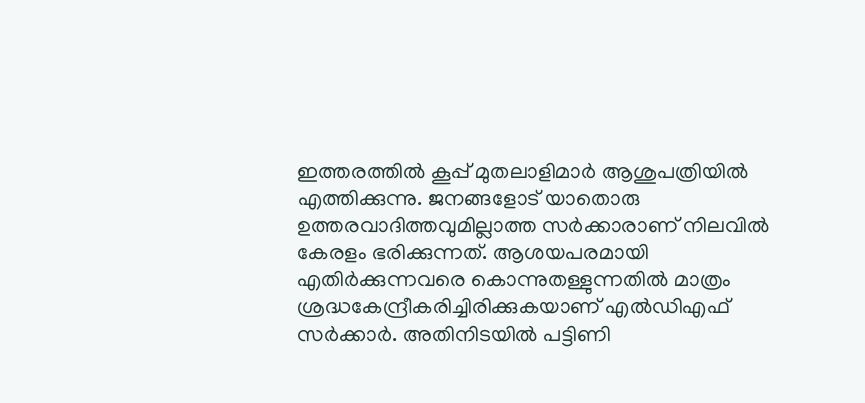ഇത്തരത്തില്‍ കൂപ്പ് മുതലാളിമാര്‍ ആശുപത്രിയില്‍ എത്തിക്കുന്നു. ജനങ്ങളോട് യാതൊരു ഉത്തരവാദിത്തവുമില്ലാത്ത സര്‍ക്കാരാണ് നിലവില്‍ കേരളം ഭരിക്കുന്നത്. ആശയപരമായി എതിര്‍ക്കുന്നവരെ കൊന്നുതള്ളുന്നതില്‍ മാത്രം ശ്രദ്ധകേന്ദ്രീകരിച്ചിരിക്കുകയാണ് എല്‍ഡിഎഫ് സര്‍ക്കാര്‍. അതിനിടയില്‍ പട്ടിണി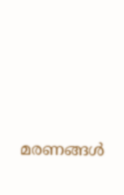മരണങ്ങള്‍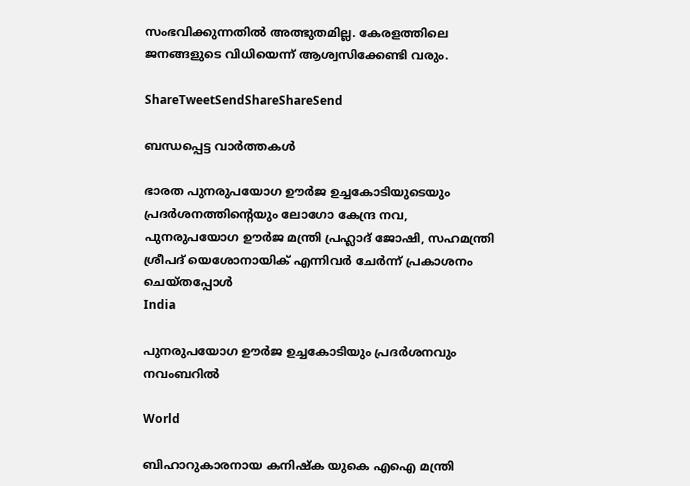സംഭവിക്കുന്നതില്‍ അത്ഭുതമില്ല. കേരളത്തിലെ ജനങ്ങളുടെ വിധിയെന്ന് ആശ്വസിക്കേണ്ടി വരും.

ShareTweetSendShareShareSend

ബന്ധപ്പെട്ട വാര്‍ത്തകള്‍

ഭാരത പുനരുപയോഗ ഊര്‍ജ ഉച്ചകോടിയുടെയും പ്രദര്‍ശനത്തിന്റെയും ലോഗോ കേന്ദ്ര നവ, പുനരുപയോഗ ഊര്‍ജ മന്ത്രി പ്രഹ്ലാദ് ജോഷി, സഹമന്ത്രി ശ്രീപദ് യെശോനായിക് എന്നിവര്‍ ചേര്‍ന്ന് പ്രകാശനം ചെയ്തപ്പോള്‍
India

പുനരുപയോഗ ഊര്‍ജ ഉച്ചകോടിയും പ്രദര്‍ശനവും നവംബറില്‍

World

ബിഹാറുകാരനായ കനിഷ്‌ക യുകെ എഐ മന്ത്രി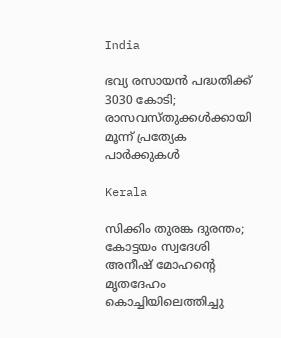India

ഭവ്യ രസായന്‍ പദ്ധതിക്ക് 3030 കോടി; രാസവസ്തുക്കള്‍ക്കായി മൂന്ന് പ്രത്യേക പാര്‍ക്കുകള്‍

Kerala

സിക്കിം തുരങ്ക ദുരന്തം; കോട്ടയം സ്വദേശി അനീഷ് മോഹന്റെ മൃതദേഹം കൊച്ചിയിലെത്തിച്ചു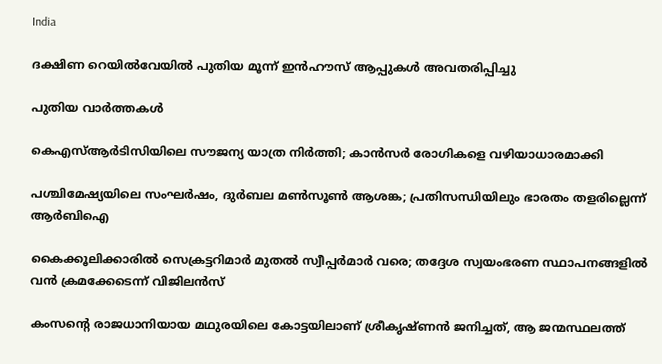India

ദക്ഷിണ റെയില്‍വേയില്‍ പുതിയ മൂന്ന് ഇന്‍ഹൗസ് ആപ്പുകള്‍ അവതരിപ്പിച്ചു

പുതിയ വാര്‍ത്തകള്‍

കെഎസ്ആര്‍ടിസിയിലെ സൗജന്യ യാത്ര നിര്‍ത്തി; കാന്‍സര്‍ രോഗികളെ വഴിയാധാരമാക്കി

പശ്ചിമേഷ്യയിലെ സംഘർഷം, ദുർബല മൺസൂൺ ആശങ്ക; പ്രതിസന്ധിയിലും ഭാരതം തളരില്ലെന്ന് ആർബിഐ

കൈക്കൂലിക്കാരില്‍ സെക്രട്ടറിമാര്‍ മുതല്‍ സ്വീപ്പര്‍മാര്‍ വരെ; തദ്ദേശ സ്വയംഭരണ സ്ഥാപനങ്ങളില്‍ വന്‍ ക്രമക്കേടെന്ന് വിജിലന്‍സ്

കംസന്റെ രാജധാനിയായ മഥുരയിലെ കോട്ടയിലാണ് ശ്രീകൃഷ്ണന്‍ ജനിച്ചത്, ആ ജന്മസ്ഥലത്ത്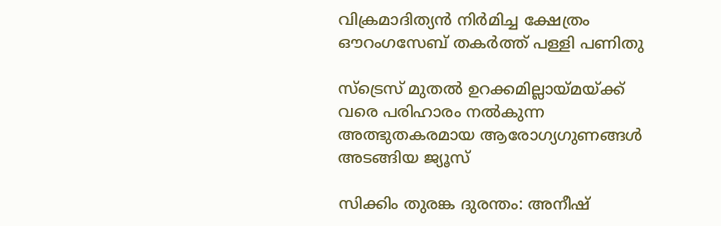വിക്രമാദിത്യന്‍ നിര്‍മിച്ച ക്ഷേത്രം ഔറംഗസേബ് തകര്‍ത്ത് പള്ളി പണിതു

സ്ട്രെസ് മുതൽ ഉറക്കമില്ലായ്‌മയ്‌ക്ക് വരെ പരിഹാരം നൽകുന്ന അത്ഭുതകരമായ ആരോഗ്യഗുണങ്ങൾ അടങ്ങിയ ജ്യൂസ്

സിക്കിം തുരങ്ക ദുരന്തം: അനീഷ്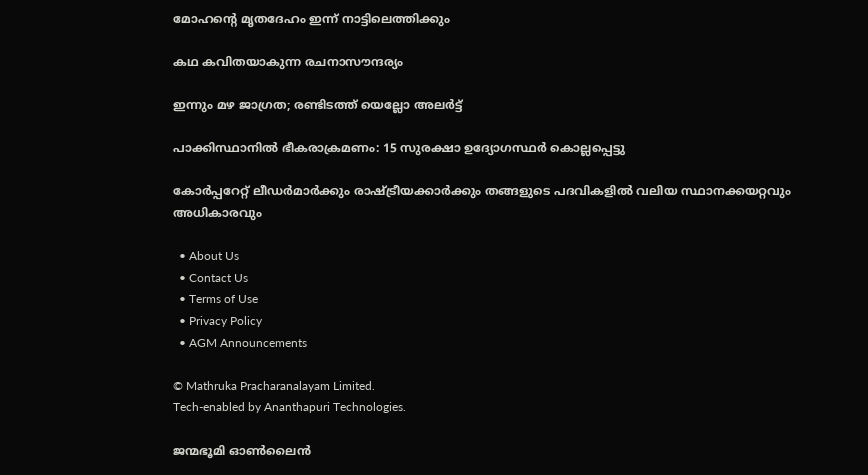മോഹന്റെ മൃതദേഹം ഇന്ന് നാട്ടിലെത്തിക്കും

കഥ കവിതയാകുന്ന രചനാസൗന്ദര്യം

ഇന്നും മഴ ജാഗ്രത; രണ്ടിടത്ത് യെല്ലോ അ‌ലർട്ട്

പാക്കിസ്ഥാനിൽ ഭീകരാക്രമണം: 15 സുരക്ഷാ ഉദ്യോഗസ്ഥർ കൊല്ലപ്പെട്ടു

കോർപ്പറേറ്റ് ലീഡർമാർക്കും രാഷ്‌ട്രീയക്കാർക്കും തങ്ങളുടെ പദവികളിൽ വലിയ സ്ഥാനക്കയറ്റവും അധികാരവും

  • About Us
  • Contact Us
  • Terms of Use
  • Privacy Policy
  • AGM Announcements

© Mathruka Pracharanalayam Limited.
Tech-enabled by Ananthapuri Technologies.

ജന്മഭൂമി ഓണ്‍ലൈന്‍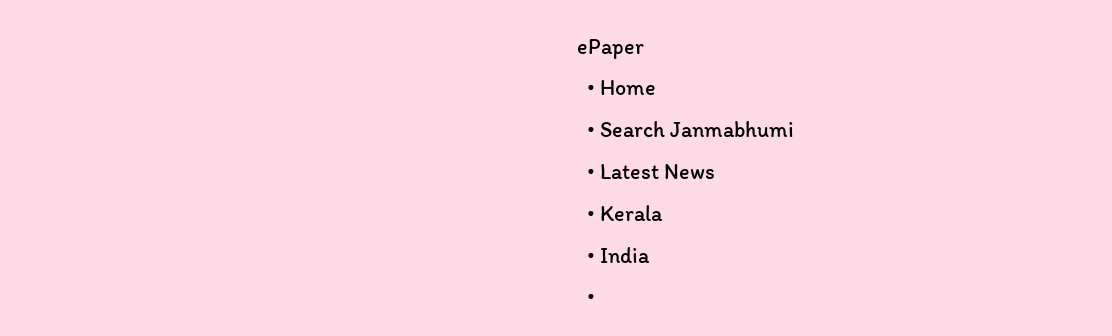ePaper
  • Home
  • Search Janmabhumi
  • Latest News
  • Kerala
  • India
  •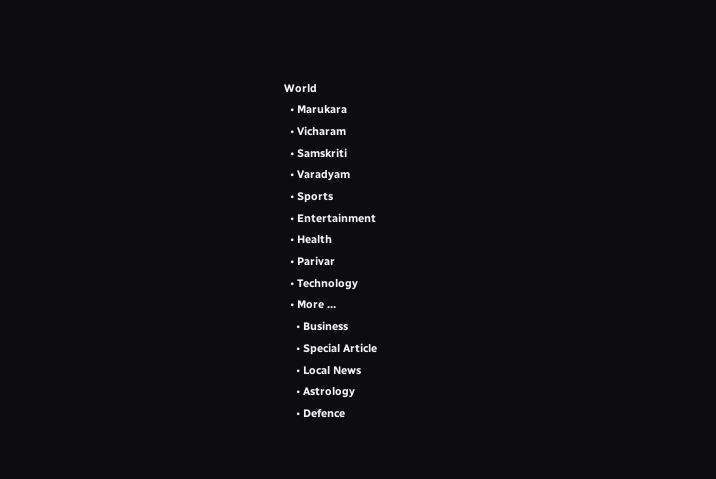World
  • Marukara
  • Vicharam
  • Samskriti
  • Varadyam
  • Sports
  • Entertainment
  • Health
  • Parivar
  • Technology
  • More …
    • Business
    • Special Article
    • Local News
    • Astrology
    • Defence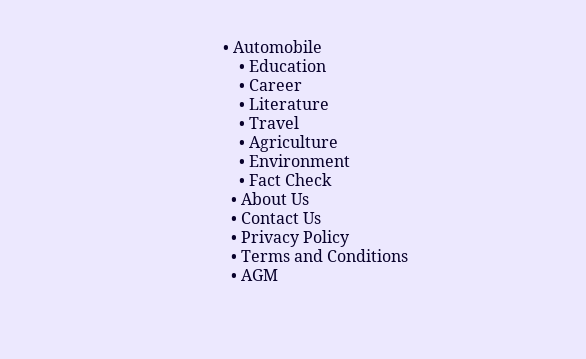• Automobile
    • Education
    • Career
    • Literature
    • Travel
    • Agriculture
    • Environment
    • Fact Check
  • About Us
  • Contact Us
  • Privacy Policy
  • Terms and Conditions
  • AGM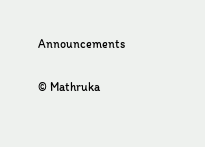Announcements

© Mathruka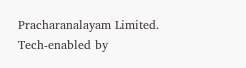Pracharanalayam Limited.
Tech-enabled by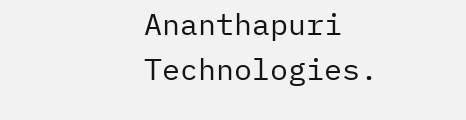Ananthapuri Technologies.